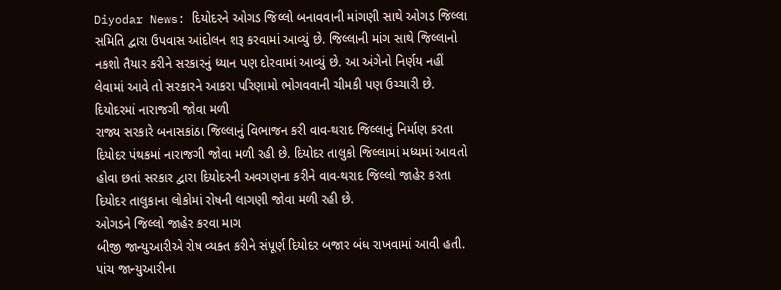Diyodar News: દિયોદરને ઓગડ જિલ્લો બનાવવાની માંગણી સાથે ઓગડ જિલ્લા સમિતિ દ્વારા ઉપવાસ આંદોલન શરૂ કરવામાં આવ્યું છે. જિલ્લાની માંગ સાથે જિલ્લાનો નકશો તૈયાર કરીને સરકારનું ધ્યાન પણ દોરવામાં આવ્યું છે. આ અંગેનો નિર્ણય નહીં લેવામાં આવે તો સરકારને આકરા પરિણામો ભોગવવાની ચીમકી પણ ઉચ્ચારી છે.
દિયોદરમાં નારાજગી જોવા મળી
રાજ્ય સરકારે બનાસકાંઠા જિલ્લાનું વિભાજન કરી વાવ-થરાદ જિલ્લાનું નિર્માણ કરતા દિયોદર પંથકમાં નારાજગી જોવા મળી રહી છે. દિયોદર તાલુકો જિલ્લામાં મધ્યમાં આવતો હોવા છતાં સરકાર દ્વારા દિયોદરની અવગણના કરીને વાવ-થરાદ જિલ્લો જાહેર કરતા દિયોદર તાલુકાના લોકોમાં રોષની લાગણી જોવા મળી રહી છે.
ઓગડને જિલ્લો જાહેર કરવા માગ
બીજી જાન્યુઆરીએ રોષ વ્યક્ત કરીને સંપૂર્ણ દિયોદર બજાર બંધ રાખવામાં આવી હતી. પાંચ જાન્યુઆરીના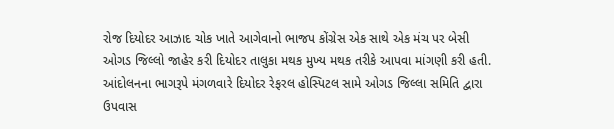રોજ દિયોદર આઝાદ ચોક ખાતે આગેવાનો ભાજપ કોંગ્રેસ એક સાથે એક મંચ પર બેસી ઓગડ જિલ્લો જાહેર કરી દિયોદર તાલુકા મથક મુખ્ય મથક તરીકે આપવા માંગણી કરી હતી. આંદોલનના ભાગરૂપે મંગળવારે દિયોદર રેફરલ હોસ્પિટલ સામે ઓગડ જિલ્લા સમિતિ દ્વારા ઉપવાસ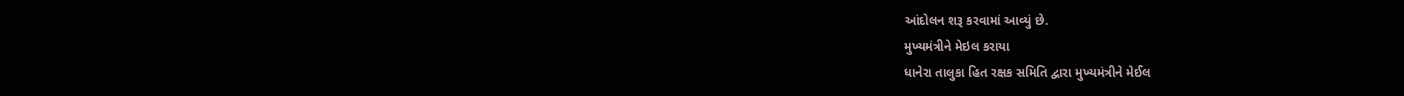આંદોલન શરૂ કરવામાં આવ્યું છે.
મુખ્યમંત્રીને મેઇલ કરાયા
ધાનેરા તાલુકા હિત રક્ષક સમિતિ દ્વારા મુખ્યમંત્રીને મેઈલ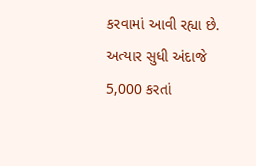કરવામાં આવી રહ્યા છે. અત્યાર સુધી અંદાજે 5,000 કરતાં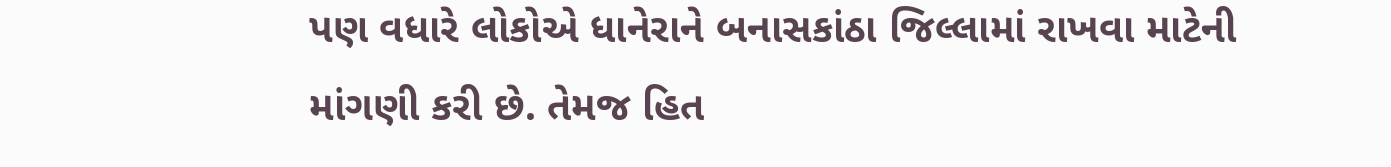પણ વધારે લોકોએ ધાનેરાને બનાસકાંઠા જિલ્લામાં રાખવા માટેની માંગણી કરી છે. તેમજ હિત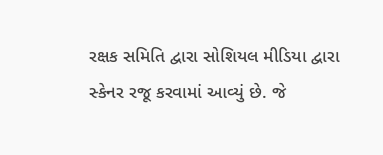રક્ષક સમિતિ દ્વારા સોશિયલ મીડિયા દ્વારા સ્કેનર રજૂ કરવામાં આવ્યું છે. જે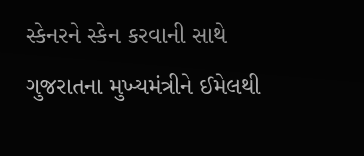સ્કેનરને સ્કેન કરવાની સાથે ગુજરાતના મુખ્યમંત્રીને ઈમેલથી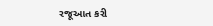રજૂઆત કરી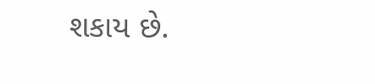શકાય છે.